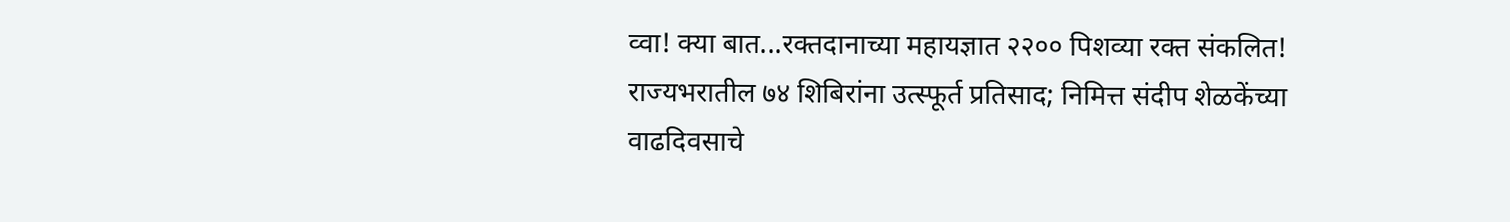व्वा! क्या बात...रक्तदानाच्या महायज्ञात २२०० पिशव्या रक्त संकलित! राज्यभरातील ७४ शिबिरांना उत्स्फूर्त प्रतिसाद; निमित्त संदीप शेळकेंच्या वाढदिवसाचे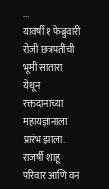...
यावर्षी १ फेब्रुवारी रोजी छत्रपतींची भूमी सातारा येथून रक्तदानाच्या महायज्ञानाला प्रारंभ झाला. राजर्षी शाहू परिवार आणि वन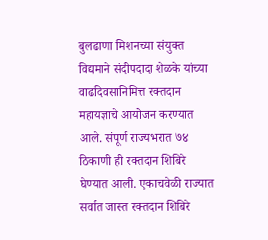बुलढाणा मिशनच्या संयुक्त विद्यमाने संदीपदादा शेळके यांच्या वाढदिवसानिमित्त रक्तदान महायज्ञाचे आयोजन करण्यात आले. संपूर्ण राज्यभरात ७४ ठिकाणी ही रक्तदान शिबिरे घेण्यात आली. एकाचवेळी राज्यात सर्वात जास्त रक्तदान शिबिरे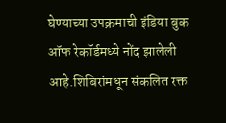घेण्याच्या उपक्रमाची इंडिया बुक ऑफ रेकॉर्डमध्ये नोंद झालेली आहे.शिबिरांमधून संकलित रक्त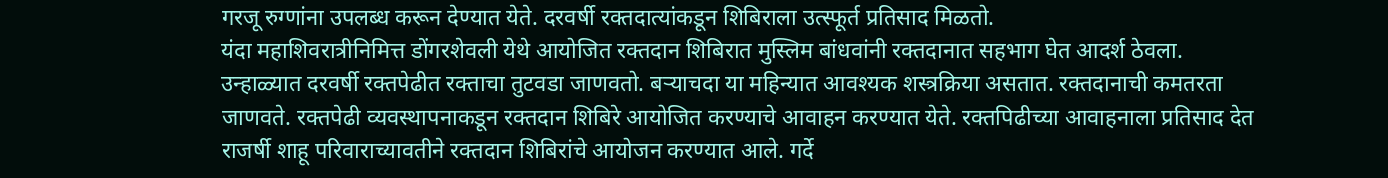गरजू रुग्णांना उपलब्ध करून देण्यात येते. दरवर्षी रक्तदात्यांकडून शिबिराला उत्स्फूर्त प्रतिसाद मिळतो.
यंदा महाशिवरात्रीनिमित्त डोंगरशेवली येथे आयोजित रक्तदान शिबिरात मुस्लिम बांधवांनी रक्तदानात सहभाग घेत आदर्श ठेवला. उन्हाळ्यात दरवर्षी रक्तपेढीत रक्ताचा तुटवडा जाणवतो. बऱ्याचदा या महिन्यात आवश्यक शस्त्रक्रिया असतात. रक्तदानाची कमतरता जाणवते. रक्तपेढी व्यवस्थापनाकडून रक्तदान शिबिरे आयोजित करण्याचे आवाहन करण्यात येते. रक्तपिढीच्या आवाहनाला प्रतिसाद देत राजर्षी शाहू परिवाराच्यावतीने रक्तदान शिबिरांचे आयोजन करण्यात आले. गर्दे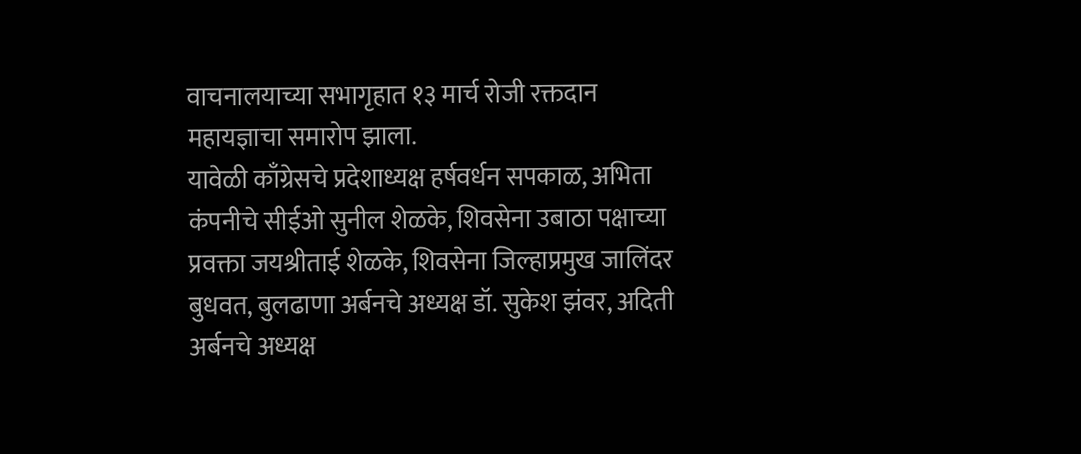वाचनालयाच्या सभागृहात १३ मार्च रोजी रक्तदान महायज्ञाचा समारोप झाला.
यावेळी काँग्रेसचे प्रदेशाध्यक्ष हर्षवर्धन सपकाळ, अभिता कंपनीचे सीईओ सुनील शेळके, शिवसेना उबाठा पक्षाच्या प्रवक्ता जयश्रीताई शेळके, शिवसेना जिल्हाप्रमुख जालिंदर बुधवत, बुलढाणा अर्बनचे अध्यक्ष डॉ. सुकेश झंवर, अदिती अर्बनचे अध्यक्ष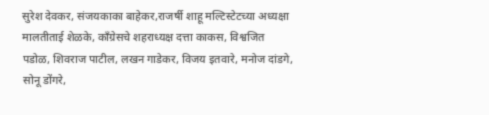सुरेश देवकर, संजयकाका बाहेकर,राजर्षी शाहू मल्टिस्टेटच्या अध्यक्षा मालतीताई शेळके, काँग्रेसचे शहराध्यक्ष दत्ता काकस, विश्वजित पडोळ, शिवराज पाटील, लखन गाडेकर, विजय इतवारे, मनोज दांडगे, सोनू डोंगरे,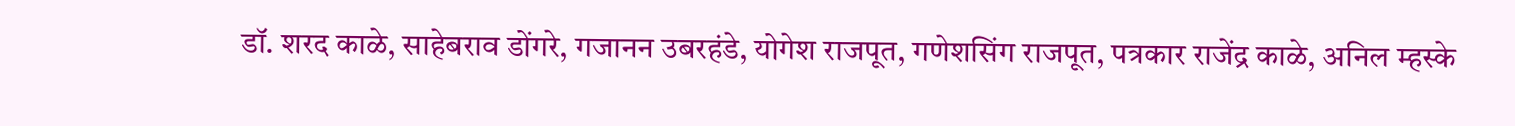डॉ. शरद काळे, साहेबराव डोंगरे, गजानन उबरहंडे, योगेश राजपूत, गणेशसिंग राजपूत, पत्रकार राजेंद्र काळे, अनिल म्हस्के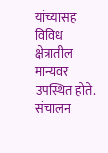यांच्यासह विविध क्षेत्रातील मान्यवर उपस्थित होते. संचालन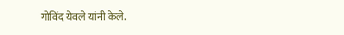गोविंद येवले यांनी केले.